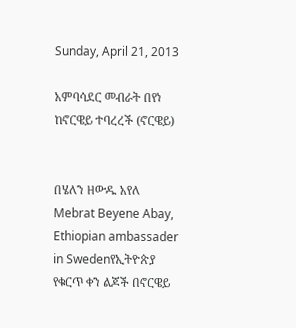Sunday, April 21, 2013

አምባሳደር መብራት በየነ ከኖርዌይ ተባረረች (ኖርዌይ)


በሄለን ዘውዱ አየለ
Mebrat Beyene Abay, Ethiopian ambassader in Swedenየኢትዮጵያ የቁርጥ ቀን ልጆች በኖርዌይ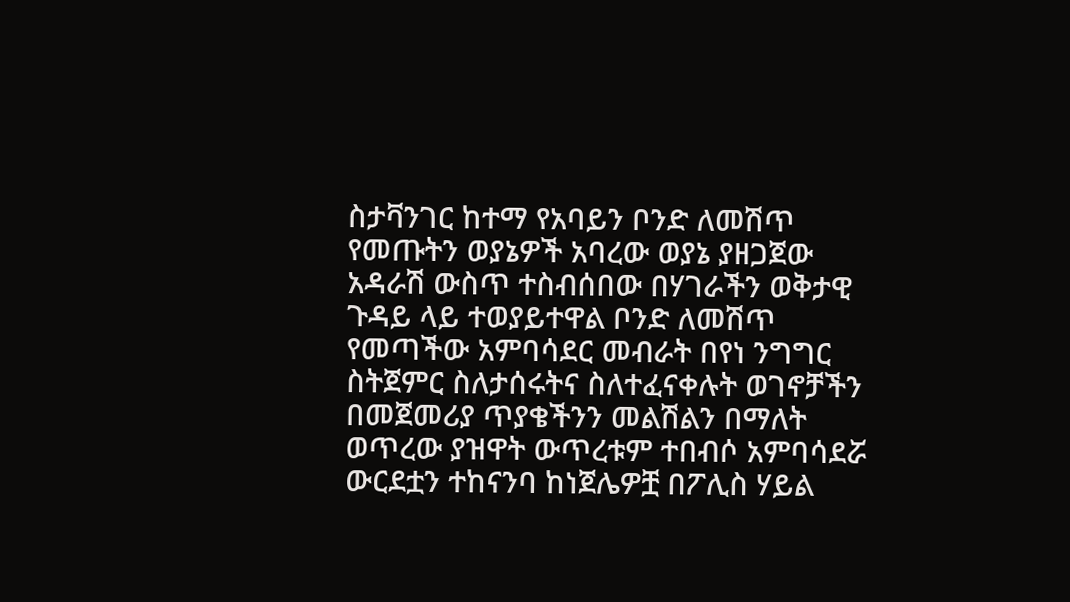ስታቫንገር ከተማ የአባይን ቦንድ ለመሽጥ የመጡትን ወያኔዎች አባረው ወያኔ ያዘጋጀው አዳራሽ ውስጥ ተስብሰበው በሃገራችን ወቅታዊ ጉዳይ ላይ ተወያይተዋል ቦንድ ለመሽጥ የመጣችው አምባሳደር መብራት በየነ ንግግር ስትጀምር ስለታሰሩትና ስለተፈናቀሉት ወገኖቻችን በመጀመሪያ ጥያቄችንን መልሽልን በማለት ወጥረው ያዝዋት ውጥረቱም ተበብሶ አምባሳደሯ ውርደቷን ተከናንባ ከነጀሌዎቿ በፖሊስ ሃይል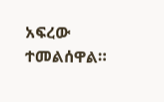አፍረው ተመልሰዋል።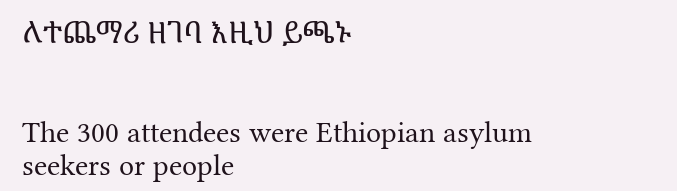ለተጨማሪ ዘገባ እዚህ ይጫኑ


The 300 attendees were Ethiopian asylum seekers or people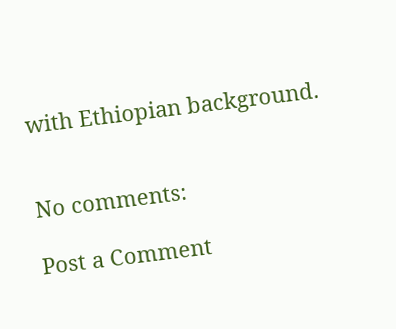with Ethiopian background.


No comments:

Post a Comment